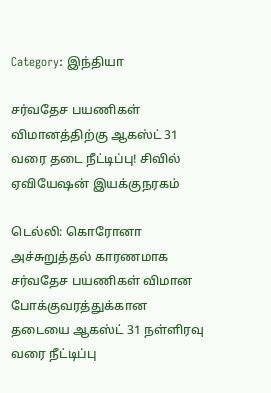Category: இந்தியா

சர்வதேச பயணிகள் விமானத்திற்கு ஆகஸ்ட் 31 வரை தடை நீட்டிப்பு! சிவில் ஏவியேஷன் இயக்குநரகம்

டெல்லி: கொரோனா அச்சுறுத்தல் காரணமாக சர்வதேச பயணிகள் விமான போக்குவரத்துக்கான தடையை ஆகஸ்ட் 31 நள்ளிரவு வரை நீட்டிப்பு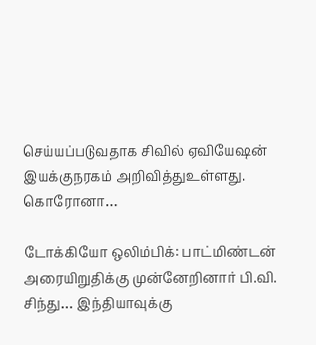செய்யப்படுவதாக சிவில் ஏவியேஷன் இயக்குநரகம் அறிவித்துஉள்ளது. கொரோனா…

டோக்கியோ ஒலிம்பிக்: பாட்மிண்டன் அரையிறுதிக்கு முன்னேறினார் பி.வி. சிந்து… இந்தியாவுக்கு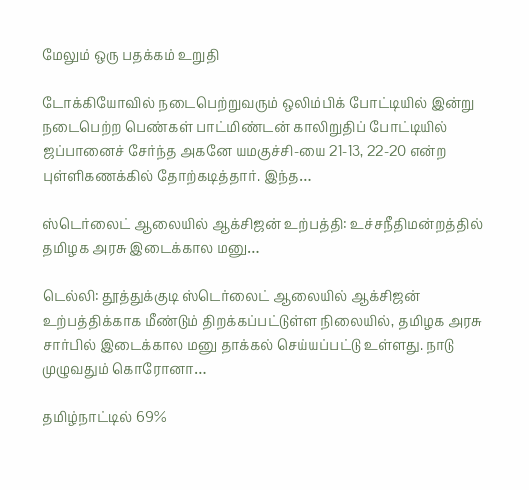மேலும் ஒரு பதக்கம் உறுதி

டோக்கியோவில் நடைபெற்றுவரும் ஒலிம்பிக் போட்டியில் இன்று நடைபெற்ற பெண்கள் பாட்மிண்டன் காலிறுதிப் போட்டியில் ஜப்பானைச் சேர்ந்த அகனே யமகுச்சி-யை 21-13, 22-20 என்ற புள்ளிகணக்கில் தோற்கடித்தார். இந்த…

ஸ்டெர்லைட் ஆலையில் ஆக்சிஜன் உற்பத்தி: உச்சநீதிமன்றத்தில் தமிழக அரசு இடைக்கால மனு…

டெல்லி: தூத்துக்குடி ஸ்டெர்லைட் ஆலையில் ஆக்சிஜன் உற்பத்திக்காக மீண்டும் திறக்கப்பட்டுள்ள நிலையில், தமிழக அரசு சார்பில் இடைக்கால மனு தாக்கல் செய்யப்பட்டு உள்ளது. நாடு முழுவதும் கொரோனா…

தமிழ்நாட்டில் 69%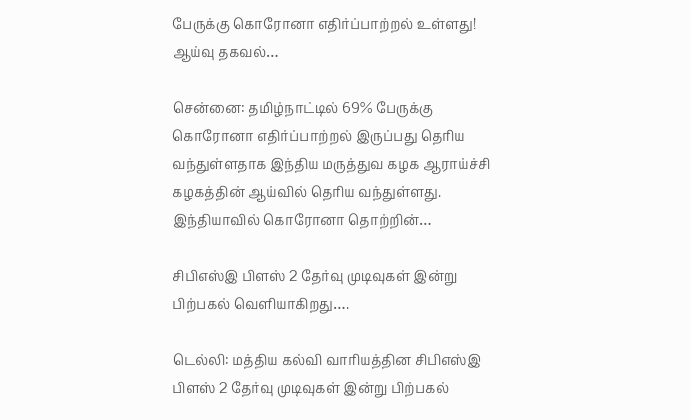பேருக்கு கொரோனா எதிர்ப்பாற்றல் உள்ளது! ஆய்வு தகவல்…

சென்னை: தமிழ்நாட்டில் 69% பேருக்கு கொரோனா எதிர்ப்பாற்றல் இருப்பது தெரிய வந்துள்ளதாக இந்திய மருத்துவ கழக ஆராய்ச்சி கழகத்தின் ஆய்வில் தெரிய வந்துள்ளது. இந்தியாவில் கொரோனா தொற்றின்…

சிபிஎஸ்இ பிளஸ் 2 தேர்வு முடிவுகள் இன்று பிற்பகல் வெளியாகிறது….

டெல்லி: மத்திய கல்வி வாரியத்தின சிபிஎஸ்இ பிளஸ் 2 தேர்வு முடிவுகள் இன்று பிற்பகல்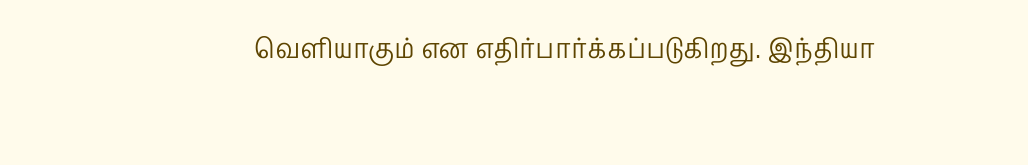வெளியாகும் என எதிர்பார்க்கப்படுகிறது. இந்தியா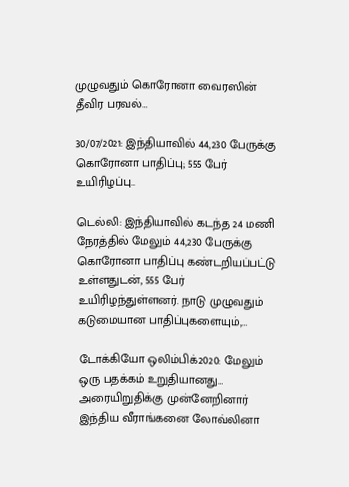முழுவதும் கொரோனா வைரஸின் தீவிர பரவல்…

30/07/2021: இந்தியாவில் 44,230 பேருக்கு கொரோனா பாதிப்பு; 555 பேர் உயிரிழப்பு..

டெல்லி: இந்தியாவில் கடந்த 24 மணி நேரத்தில் மேலும் 44,230 பேருக்கு கொரோனா பாதிப்பு கண்டறியப்பட்டு உள்ளதுடன், 555 பேர் உயிரிழந்துள்ளனர். நாடு முழுவதும் கடுமையான பாதிப்புகளையும்,…

டோக்கியோ ஒலிம்பிக்2020: மேலும் ஒரு பதக்கம் உறுதியானது… அரையிறுதிக்கு முன்னேறினார் இந்திய வீராங்கனை லோவ்லினா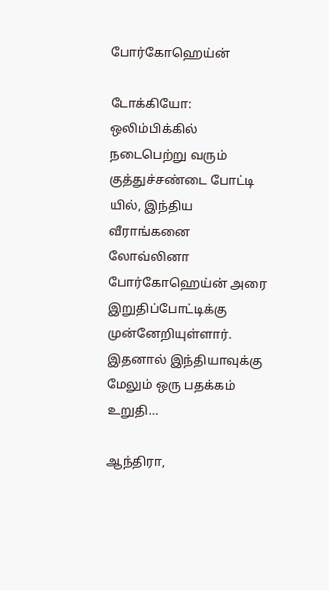போர்கோஹெய்ன்

டோக்கியோ: ஒலிம்பிக்கில் நடைபெற்று வரும் குத்துச்சண்டை போட்டி யில், இந்திய வீராங்கனை லோவ்லினா போர்கோஹெய்ன் அரை இறுதிப்போட்டிக்கு முன்னேறியுள்ளார். இதனால் இந்தியாவுக்கு மேலும் ஒரு பதக்கம் உறுதி…

ஆந்திரா,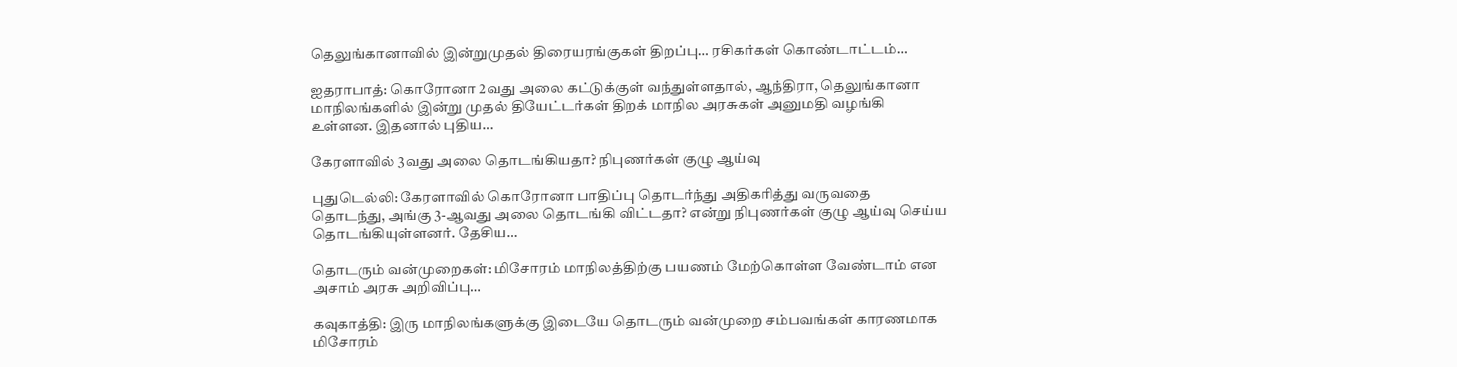தெலுங்கானாவில் இன்றுமுதல் திரையரங்குகள் திறப்பு… ரசிகர்கள் கொண்டாட்டம்…

ஐதராபாத்: கொரோனா 2வது அலை கட்டுக்குள் வந்துள்ளதால், ஆந்திரா, தெலுங்கானா மாநிலங்களில் இன்று முதல் தியேட்டர்கள் திறக் மாநில அரசுகள் அனுமதி வழங்கி உள்ளன. இதனால் புதிய…

கேரளாவில் 3வது அலை தொடங்கியதா? நிபுணர்கள் குழு ஆய்வு

புதுடெல்லி: கேரளாவில் கொரோனா பாதிப்பு தொடர்ந்து அதிகரித்து வருவதை தொடந்து, அங்கு 3-ஆவது அலை தொடங்கி விட்டதா? என்று நிபுணர்கள் குழு ஆய்வு செய்ய தொடங்கியுள்ளனர். தேசிய…

தொடரும் வன்முறைகள்: மிசோரம் மாநிலத்திற்கு பயணம் மேற்கொள்ள வேண்டாம் என அசாம் அரசு அறிவிப்பு…

கவுகாத்தி: இரு மாநிலங்களுக்கு இடையே தொடரும் வன்முறை சம்பவங்கள் காரணமாக மிசோரம்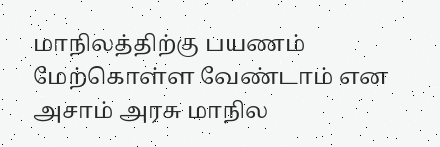மாநிலத்திற்கு பயணம் மேற்கொள்ள வேண்டாம் என அசாம் அரசு மாநில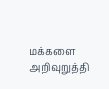மக்களை அறிவுறுத்தி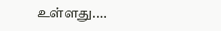உள்ளது.…